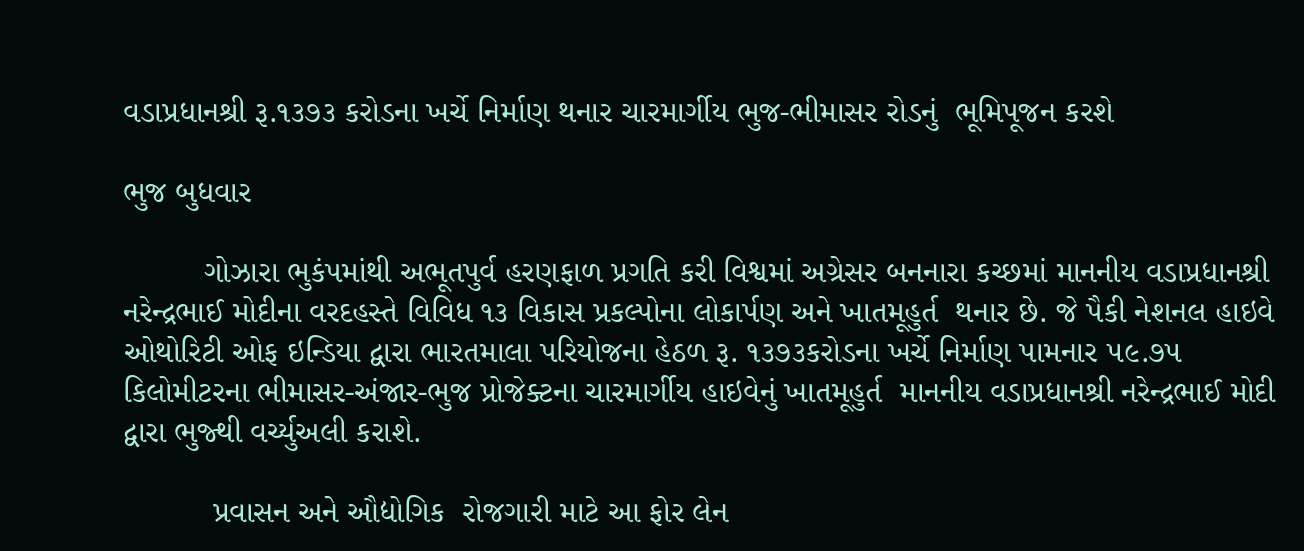વડાપ્રધાનશ્રી રૂ.૧૩૭૩ કરોડના ખર્ચે નિર્માણ થનાર ચારમાર્ગીય ભુજ-ભીમાસર રોડનું  ભૂમિપૂજન કરશે

ભુજ બુધવાર

         ગોઝારા ભુકંપમાંથી અભૂતપુર્વ હરણફાળ પ્રગતિ કરી વિશ્વમાં અગ્રેસર બનનારા કચ્છમાં માનનીય વડાપ્રધાનશ્રી નરેન્દ્રભાઈ મોદીના વરદહસ્તે વિવિધ ૧૩ વિકાસ પ્રકલ્પોના લોકાર્પણ અને ખાતમૂહુર્ત  થનાર છે. જે પૈકી નેશનલ હાઇવે ઓથોરિટી ઓફ ઇન્ડિયા દ્વારા ભારતમાલા પરિયોજના હેઠળ રૂ. ૧૩૭૩કરોડના ખર્ચે નિર્માણ પામનાર ૫૯.૭૫ કિલોમીટરના ભીમાસર-અંજાર-ભુજ પ્રોજેક્ટના ચારમાર્ગીય હાઇવેનું ખાતમૂહુર્ત  માનનીય વડાપ્રધાનશ્રી નરેન્દ્રભાઈ મોદી દ્વારા ભુજ્થી વર્ચ્યુઅલી કરાશે.

          પ્રવાસન અને ઔદ્યોગિક  રોજગારી માટે આ ફોર લેન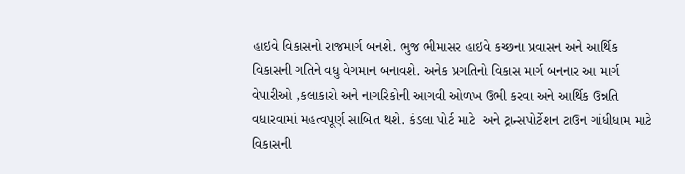હાઇવે વિકાસનો રાજમાર્ગ બનશે. ભુજ ભીમાસર હાઇવે કચ્છના પ્રવાસન અને આર્થિક વિકાસની ગતિને વધુ વેગમાન બનાવશે. અનેક પ્રગતિનો વિકાસ માર્ગ બનનાર આ માર્ગ  વેપારીઓ ,કલાકારો અને નાગરિકોની આગવી ઓળખ ઉભી કરવા અને આર્થિક ઉન્નતિ  વધારવામાં મહત્વપૂર્ણ સાબિત થશે. કંડલા પોર્ટ માટે  અને ટ્રાન્સપોર્ટેશન ટાઉન ગાંધીધામ માટે વિકાસની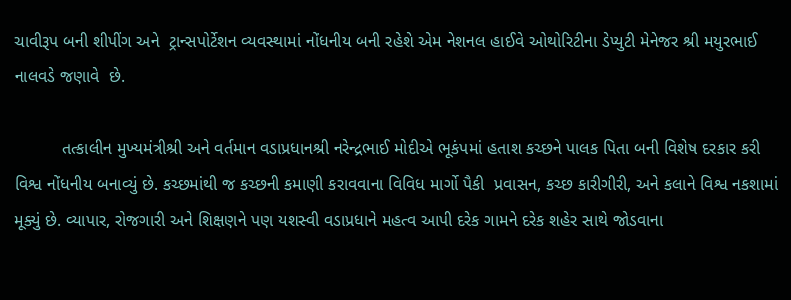ચાવીરૂપ બની શીપીંગ અને  ટ્રાન્સપોર્ટેશન વ્યવસ્થામાં નોંધનીય બની રહેશે એમ નેશનલ હાઈવે ઓથોરિટીના ડેપ્યુટી મેનેજર શ્રી મયુરભાઈ નાલવડે જણાવે  છે.

          તત્કાલીન મુખ્યમંત્રીશ્રી અને વર્તમાન વડાપ્રધાનશ્રી નરેન્દ્રભાઈ મોદીએ ભૂકંપમાં હતાશ કચ્છને પાલક પિતા બની વિશેષ દરકાર કરી વિશ્વ નોંધનીય બનાવ્યું છે. કચ્છમાંથી જ કચ્છની કમાણી કરાવવાના વિવિધ માર્ગો પૈકી  પ્રવાસન, કચ્છ કારીગીરી, અને કલાને વિશ્વ નકશામાં મૂક્યું છે. વ્યાપાર, રોજગારી અને શિક્ષણને પણ યશસ્વી વડાપ્રધાને મહત્વ આપી દરેક ગામને દરેક શહેર સાથે જોડવાના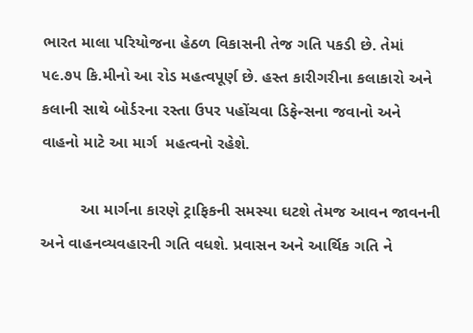ભારત માલા પરિયોજના હેઠળ વિકાસની તેજ ગતિ પકડી છે. તેમાં ૫૯.૭૫ કિ.મીનો આ રોડ મહત્વપૂર્ણ છે. હસ્ત કારીગરીના કલાકારો અને કલાની સાથે બોર્ડરના રસ્તા ઉપર પહોંચવા ડિફેન્સના જવાનો અને વાહનો માટે આ માર્ગ  મહત્વનો રહેશે.

         આ માર્ગના કારણે ટ્રાફિકની સમસ્યા ઘટશે તેમજ આવન જાવનની અને વાહનવ્યવહારની ગતિ વધશે. પ્રવાસન અને આર્થિક ગતિ ને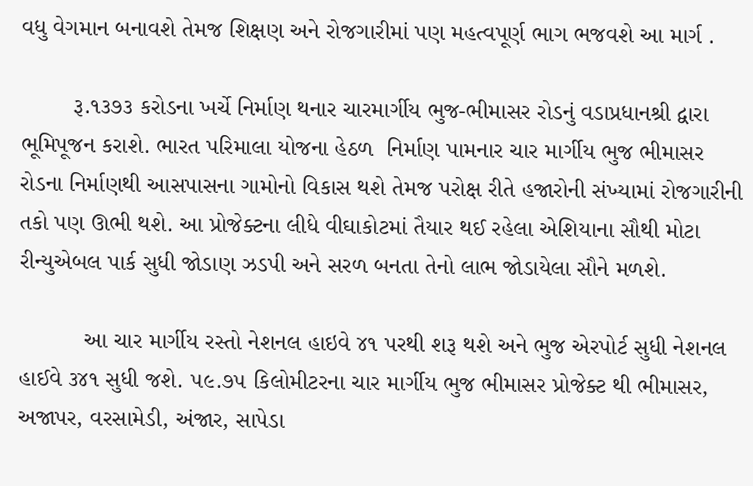વધુ વેગમાન બનાવશે તેમજ શિક્ષણ અને રોજગારીમાં પણ મહત્વપૂર્ણ ભાગ ભજવશે આ માર્ગ .

        રૂ.૧૩૭૩ કરોડના ખર્ચે નિર્માણ થનાર ચારમાર્ગીય ભુજ-ભીમાસર રોડનું વડાપ્રધાનશ્રી દ્વારા ભૂમિપૂજન કરાશે. ભારત પરિમાલા યોજના હેઠળ  નિર્માણ પામનાર ચાર માર્ગીય ભુજ ભીમાસર  રોડના નિર્માણથી આસપાસના ગામોનો વિકાસ થશે તેમજ પરોક્ષ રીતે હજારોની સંખ્યામાં રોજગારીની તકો પણ ઊભી થશે. આ પ્રોજેક્ટના લીધે વીઘાકોટમાં તૈયાર થઈ રહેલા એશિયાના સૌથી મોટા રીન્યુએબલ પાર્ક સુધી જોડાણ ઝડપી અને સરળ બનતા તેનો લાભ જોડાયેલા સૌને મળશે.

          આ ચાર માર્ગીય રસ્તો નેશનલ હાઇવે ૪૧ પરથી શરૂ થશે અને ભુજ એરપોર્ટ સુધી નેશનલ હાઈવે ૩૪૧ સુધી જશે. ૫૯.૭૫ કિલોમીટરના ચાર માર્ગીય ભુજ ભીમાસર પ્રોજેક્ટ થી ભીમાસર, અજાપર, વરસામેડી, અંજાર, સાપેડા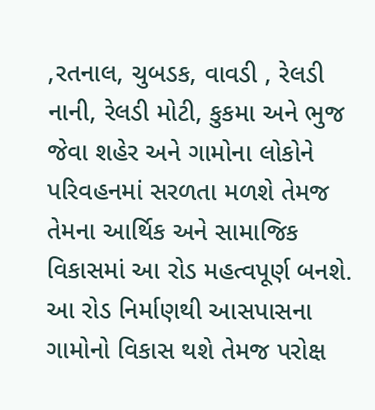,રતનાલ, ચુબડક, વાવડી , રેલડી નાની, રેલડી મોટી, કુકમા અને ભુજ જેવા શહેર અને ગામોના લોકોને પરિવહનમાં સરળતા મળશે તેમજ તેમના આર્થિક અને સામાજિક વિકાસમાં આ રોડ મહત્વપૂર્ણ બનશે. આ રોડ નિર્માણથી આસપાસના ગામોનો વિકાસ થશે તેમજ પરોક્ષ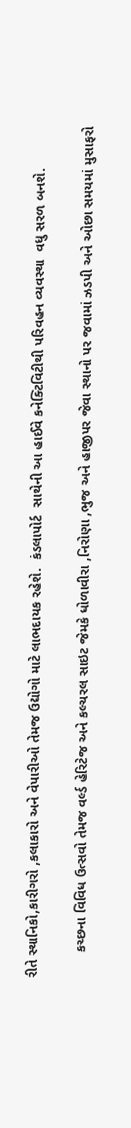રીતે સ્થાનિકો,કારીગરો ,કલાકારો અને વેપારીઓ તેમજ ઉદ્યોગો માટે લાભદાયક રહેશે.  કંડલાપોર્ટ  સાથેની આ હાઈવે કનેક્ટિવિટીથી પરિવહન વ્યવસ્થા  વધુ સરળ બનશે.

       કચ્છના વિવિધ ઉત્સવો તેમજ વર્લ્ડ હેરિટેજ અને કલ્ચરલ સાઇટ જેમકે ધોળાવીરા ,નિરોણા ,ભુજ અને હાજીપર જેવા સ્થાનો પર જવામાં ઝડપી અને ઓછા સમયમાં મુસાફરો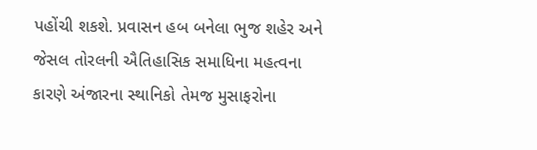પહોંચી શકશે. પ્રવાસન હબ બનેલા ભુજ શહેર અને જેસલ તોરલની ઐતિહાસિક સમાધિના મહત્વના કારણે અંજારના સ્થાનિકો તેમજ મુસાફરોના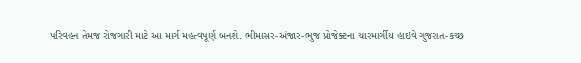પરિવહન તેમજ રોજગારી માટે આ માર્ગ મહત્વપૂર્ણ બનશે. ભીમાસર-અંજાર-ભુજ પ્રોજેક્ટના ચારમાર્ગીય હાઇવે ગુજરાત-કચ્છ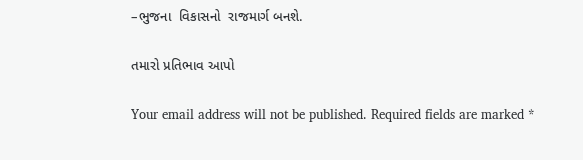–ભુજના  વિકાસનો  રાજમાર્ગ બનશે.

તમારો પ્રતિભાવ આપો

Your email address will not be published. Required fields are marked *